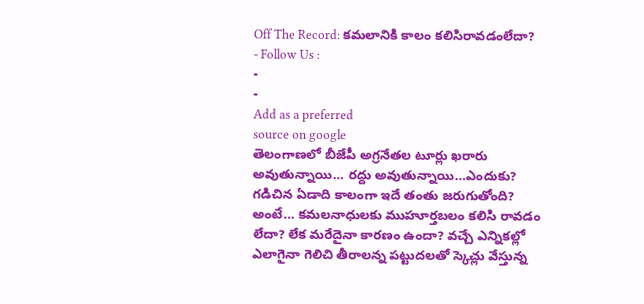Off The Record: కమలానికి కాలం కలిసిరావడంలేదా?
- Follow Us :
-
-
Add as a preferred
source on google
తెలంగాణలో బీజేపీ అగ్రనేతల టూర్లు ఖరారు అవుతున్నాయి… రద్దు అవుతున్నాయి…ఎందుకు? గడిచిన ఏడాది కాలంగా ఇదే తంతు జరుగుతోంది? అంటే… కమలనాధులకు ముహూర్తబలం కలిసి రావడం లేదా? లేక మరేదైనా కారణం ఉందా? వచ్చే ఎన్నికల్లో ఎలాగైనా గెలిచి తీరాలన్న పట్టుదలతో స్కెచ్లు వేస్తున్న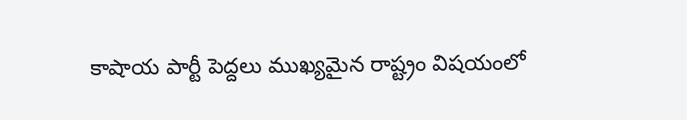కాషాయ పార్టీ పెద్దలు ముఖ్యమైన రాష్ట్రం విషయంలో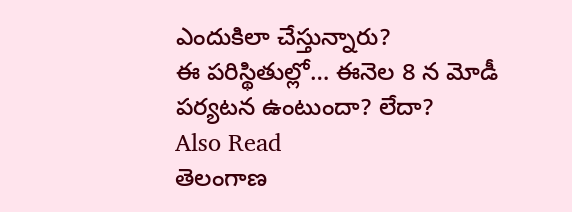ఎందుకిలా చేస్తున్నారు?
ఈ పరిస్థితుల్లో… ఈనెల 8 న మోడీ పర్యటన ఉంటుందా? లేదా?
Also Read
తెలంగాణ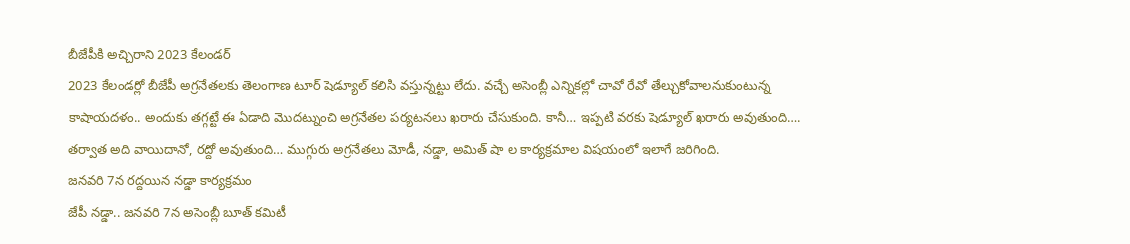బీజేపీకి అచ్చిరాని 2023 కేలండర్
2023 కేలండర్లో బీజేపీ అగ్రనేతలకు తెలంగాణ టూర్ షెడ్యూల్ కలిసి వస్తున్నట్టు లేదు. వచ్చే అసెంబ్లీ ఎన్నికల్లో చావో రేవో తేల్చుకోవాలనుకుంటున్న కాషాయదళం.. అందుకు తగ్గట్టే ఈ ఏడాది మొదట్నుంచి అగ్రనేతల పర్యటనలు ఖరారు చేసుకుంది. కానీ… ఇప్పటి వరకు షెడ్యూల్ ఖరారు అవుతుంది…. తర్వాత అది వాయిదానో, రద్దో అవుతుంది… ముగ్గురు అగ్రనేతలు మోడీ, నడ్డా, అమిత్ షా ల కార్యక్రమాల విషయంలో ఇలాగే జరిగింది.
జనవరి 7న రద్దయిన నడ్డా కార్యక్రమం
జేపీ నడ్డా.. జనవరి 7న అసెంబ్లీ బూత్ కమిటీ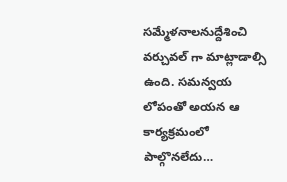సమ్మేళనాలనుద్దేశించి వర్చువల్ గా మాట్లాడాల్సి ఉంది. సమన్వయ లోపంతో అయన ఆ కార్యక్రమంలో పాల్గొనలేదు…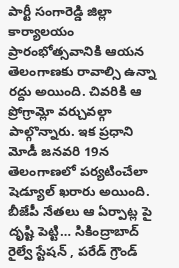పార్టీ సంగారెడ్డి జిల్లా కార్యాలయం ప్రారంభోత్సవానికి ఆయన తెలంగాణకు రావాల్సి ఉన్నా రద్దు అయింది. చివరికి ఆ ప్రోగ్రామ్లో వర్చువల్గా పాల్గొన్నారు. ఇక ప్రధాని మోడీ జనవరి 19న తెలంగాణలో పర్యటించేలా షెడ్యూల్ ఖరారు అయింది. బీజేపీ నేతలు ఆ ఏర్పాట్ల పై దృష్టి పెట్టి… సికింద్రాబాద్ రైల్వే స్టేషన్ , పరేడ్ గ్రౌండ్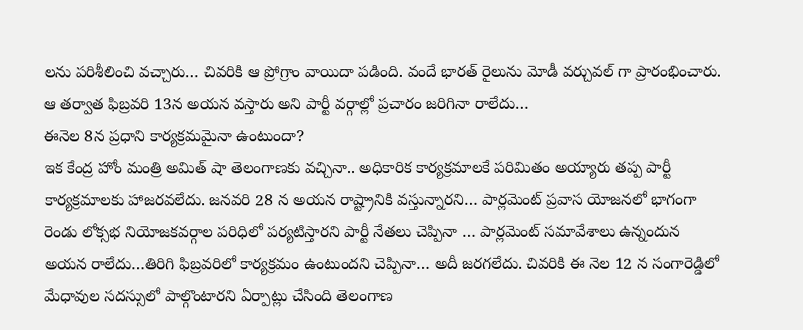లను పరిశీలించి వచ్చారు… చివరికి ఆ ప్రోగ్రాం వాయిదా పడింది. వందే భారత్ రైలును మోడీ వర్చువల్ గా ప్రారంభించారు. ఆ తర్వాత ఫిబ్రవరి 13న అయన వస్తారు అని పార్టీ వర్గాల్లో ప్రచారం జరిగినా రాలేదు…
ఈనెల 8న ప్రధాని కార్యక్రమమైనా ఉంటుందా?
ఇక కేంద్ర హోం మంత్రి అమిత్ షా తెలంగాణకు వచ్చినా.. అధికారిక కార్యక్రమాలకే పరిమితం అయ్యారు తప్ప పార్టీ కార్యక్రమాలకు హాజరవలేదు. జనవరి 28 న అయన రాష్ట్రానికి వస్తున్నారని… పార్లమెంట్ ప్రవాస యోజనలో భాగంగా రెండు లోక్సభ నియోజకవర్గాల పరిధిలో పర్యటిస్తారని పార్టీ నేతలు చెప్పినా … పార్లమెంట్ సమావేశాలు ఉన్నందున అయన రాలేదు…తిరిగి ఫిబ్రవరిలో కార్యక్రమం ఉంటుందని చెప్పినా… అదీ జరగలేదు. చివరికి ఈ నెల 12 న సంగారెడ్డిలో మేధావుల సదస్సులో పాల్గొంటారని ఏర్పాట్లు చేసింది తెలంగాణ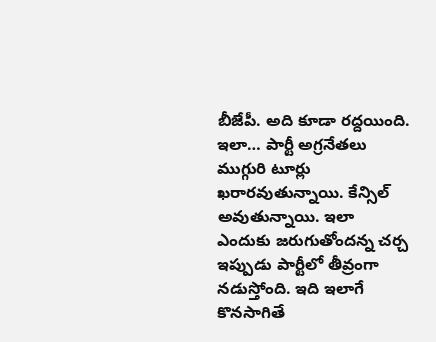బీజేపీ. అది కూడా రద్దయింది.
ఇలా… పార్టీ అగ్రనేతలు ముగ్గురి టూర్లు ఖరారవుతున్నాయి. కేన్సిల్ అవుతున్నాయి. ఇలా ఎందుకు జరుగుతోందన్న చర్చ ఇప్పుడు పార్టీలో తీవ్రంగా నడుస్తోంది. ఇది ఇలాగే కొనసాగితే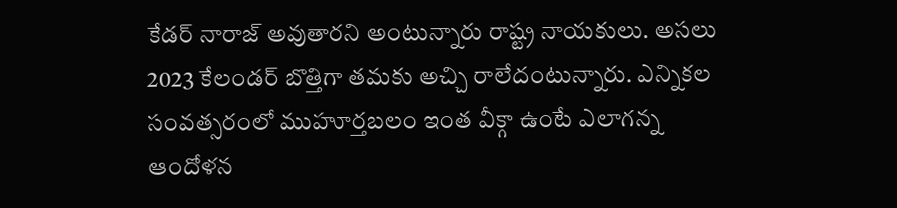కేడర్ నారాజ్ అవుతారని అంటున్నారు రాష్ట్ర నాయకులు. అసలు 2023 కేలండర్ బొత్తిగా తమకు అచ్చి రాలేదంటున్నారు. ఎన్నికల సంవత్సరంలో ముహూర్తబలం ఇంత వీక్గా ఉంటే ఎలాగన్న ఆందోళన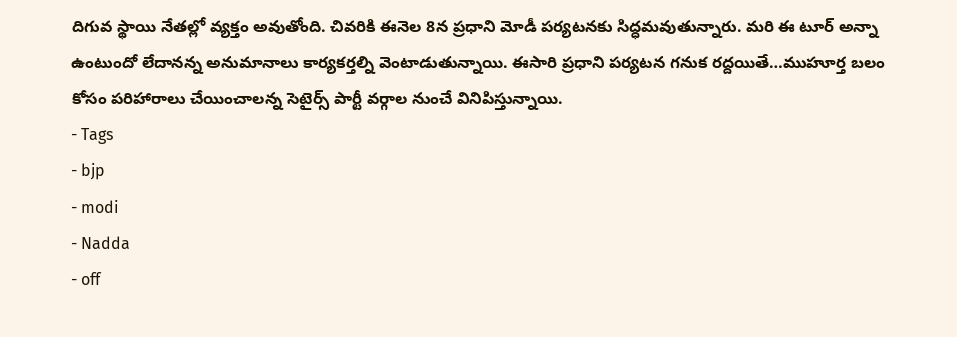దిగువ స్థాయి నేతల్లో వ్యక్తం అవుతోంది. చివరికి ఈనెల 8న ప్రధాని మోడీ పర్యటనకు సిద్ధమవుతున్నారు. మరి ఈ టూర్ అన్నా ఉంటుందో లేదానన్న అనుమానాలు కార్యకర్తల్ని వెంటాడుతున్నాయి. ఈసారి ప్రధాని పర్యటన గనుక రద్దయితే…ముహూర్త బలం కోసం పరిహారాలు చేయించాలన్న సెటైర్స్ పార్టీ వర్గాల నుంచే వినిపిస్తున్నాయి.
- Tags
- bjp
- modi
- Nadda
- off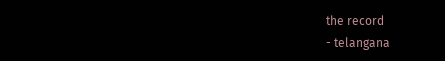the record
- telangana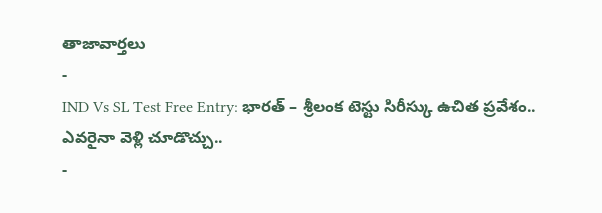తాజావార్తలు
-
IND Vs SL Test Free Entry: భారత్ – శ్రీలంక టెస్టు సిరీస్కు ఉచిత ప్రవేశం.. ఎవరైనా వెళ్లి చూడొచ్చు..
-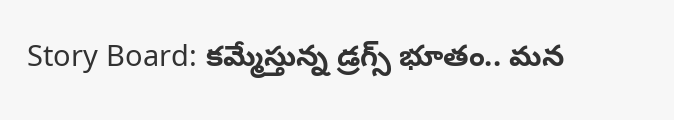Story Board: కమ్మేస్తున్న డ్రగ్స్ భూతం.. మన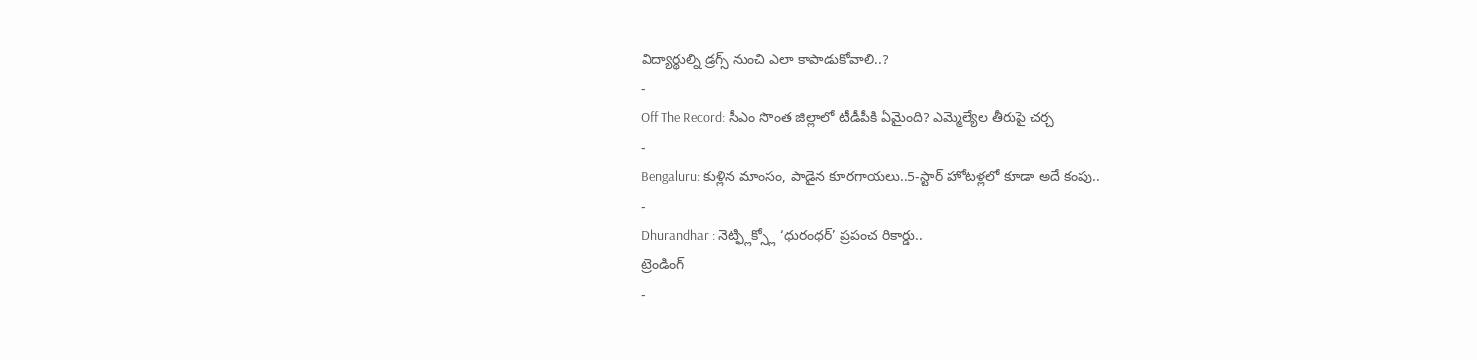విద్యార్థుల్ని డ్రగ్స్ నుంచి ఎలా కాపాడుకోవాలి..?
-
Off The Record: సీఎం సొంత జిల్లాలో టీడీపీకి ఏమైంది? ఎమ్మెల్యేల తీరుపై చర్చ
-
Bengaluru: కుళ్లిన మాంసం, పాడైన కూరగాయలు..5-స్టార్ హోటళ్లలో కూడా అదే కంపు..
-
Dhurandhar : నెట్ఫ్లిక్స్లో ‘ధురంధర్’ ప్రపంచ రికార్డు..
ట్రెండింగ్
-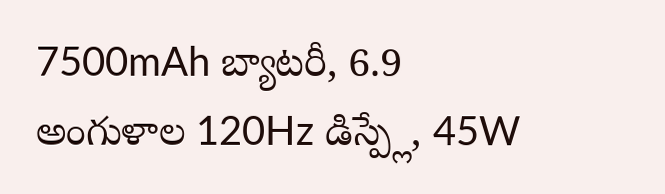7500mAh బ్యాటరీ, 6.9 అంగుళాల 120Hz డిస్ప్లే, 45W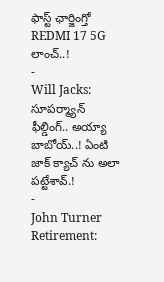ఫాస్ట్ ఛార్జింగ్తో REDMI 17 5G లాంచ్..!
-
Will Jacks: సూపర్మ్యాన్ ఫీల్డింగ్.. అయ్యా బాబోయ్..! ఏంటి జాక్ క్యాచ్ ను అలా పట్టేశావ్.!
-
John Turner Retirement: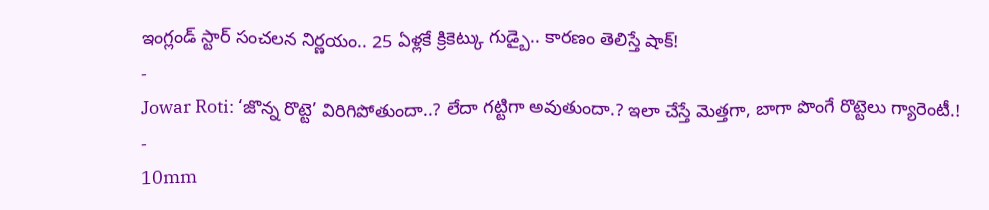ఇంగ్లండ్ స్టార్ సంచలన నిర్ణయం.. 25 ఏళ్లకే క్రికెట్కు గుడ్బై.. కారణం తెలిస్తే షాక్!
-
Jowar Roti: ‘జొన్న రొట్టె’ విరిగిపోతుందా..? లేదా గట్టిగా అవుతుందా.? ఇలా చేస్తే మెత్తగా, బాగా పొంగే రొట్టెలు గ్యారెంటీ.!
-
10mm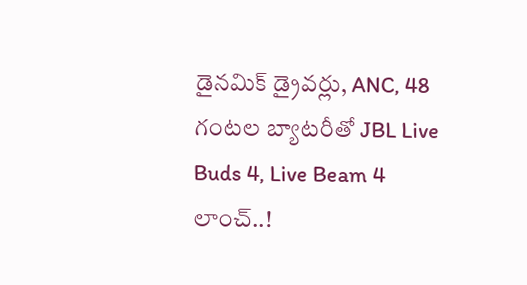డైనమిక్ డ్రైవర్లు, ANC, 48 గంటల బ్యాటరీతో JBL Live Buds 4, Live Beam 4 లాంచ్..!